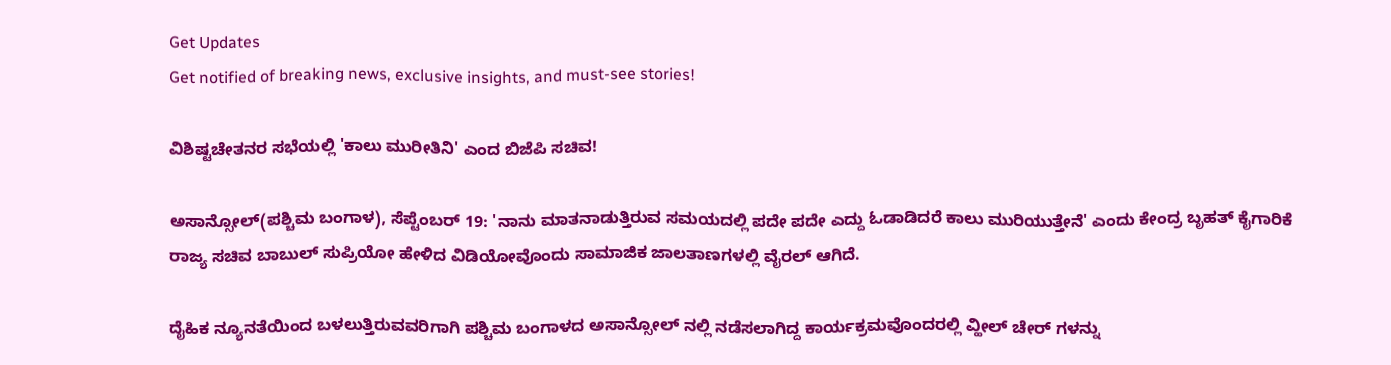Get Updates
Get notified of breaking news, exclusive insights, and must-see stories!

ವಿಶಿಷ್ಟಚೇತನರ ಸಭೆಯಲ್ಲಿ 'ಕಾಲು ಮುರೀತಿನಿ' ಎಂದ ಬಿಜೆಪಿ ಸಚಿವ!

ಅಸಾನ್ಸೋಲ್(ಪಶ್ಚಿಮ ಬಂಗಾಳ), ಸೆಪ್ಟೆಂಬರ್ 19: 'ನಾನು ಮಾತನಾಡುತ್ತಿರುವ ಸಮಯದಲ್ಲಿ ಪದೇ ಪದೇ ಎದ್ದು ಓಡಾಡಿದರೆ ಕಾಲು ಮುರಿಯುತ್ತೇನೆ' ಎಂದು ಕೇಂದ್ರ ಬೃಹತ್ ಕೈಗಾರಿಕೆ ರಾಜ್ಯ ಸಚಿವ ಬಾಬುಲ್ ಸುಪ್ರಿಯೋ ಹೇಳಿದ ವಿಡಿಯೋವೊಂದು ಸಾಮಾಜಿಕ ಜಾಲತಾಣಗಳಲ್ಲಿ ವೈರಲ್ ಆಗಿದೆ.

ದೈಹಿಕ ನ್ಯೂನತೆಯಿಂದ ಬಳಲುತ್ತಿರುವವರಿಗಾಗಿ ಪಶ್ಚಿಮ ಬಂಗಾಳದ ಅಸಾನ್ಸೋಲ್ ನಲ್ಲಿ ನಡೆಸಲಾಗಿದ್ದ ಕಾರ್ಯಕ್ರಮವೊಂದರಲ್ಲಿ ವ್ಹೀಲ್ ಚೇರ್ ಗಳನ್ನು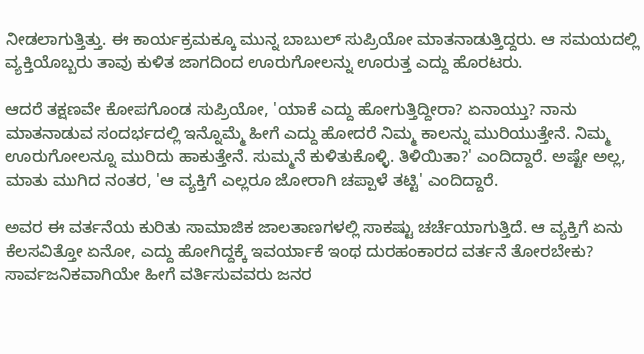ನೀಡಲಾಗುತ್ತಿತ್ತು. ಈ ಕಾರ್ಯಕ್ರಮಕ್ಕೂ ಮುನ್ನ ಬಾಬುಲ್ ಸುಪ್ರಿಯೋ ಮಾತನಾಡುತ್ತಿದ್ದರು. ಆ ಸಮಯದಲ್ಲಿ ವ್ಯಕ್ತಿಯೊಬ್ಬರು ತಾವು ಕುಳಿತ ಜಾಗದಿಂದ ಊರುಗೋಲನ್ನು ಊರುತ್ತ ಎದ್ದು ಹೊರಟರು.

ಆದರೆ ತಕ್ಷಣವೇ ಕೋಪಗೊಂಡ ಸುಪ್ರಿಯೋ, 'ಯಾಕೆ ಎದ್ದು ಹೋಗುತ್ತಿದ್ದೀರಾ? ಏನಾಯ್ತು? ನಾನು ಮಾತನಾಡುವ ಸಂದರ್ಭದಲ್ಲಿ ಇನ್ನೊಮ್ಮೆ ಹೀಗೆ ಎದ್ದು ಹೋದರೆ ನಿಮ್ಮ ಕಾಲನ್ನು ಮುರಿಯುತ್ತೇನೆ. ನಿಮ್ಮ ಊರುಗೋಲನ್ನೂ ಮುರಿದು ಹಾಕುತ್ತೇನೆ. ಸುಮ್ಮನೆ ಕುಳಿತುಕೊಳ್ಳಿ. ತಿಳಿಯಿತಾ?' ಎಂದಿದ್ದಾರೆ. ಅಷ್ಟೇ ಅಲ್ಲ, ಮಾತು ಮುಗಿದ ನಂತರ, 'ಆ ವ್ಯಕ್ತಿಗೆ ಎಲ್ಲರೂ ಜೋರಾಗಿ ಚಪ್ಪಾಳೆ ತಟ್ಟಿ' ಎಂದಿದ್ದಾರೆ.

ಅವರ ಈ ವರ್ತನೆಯ ಕುರಿತು ಸಾಮಾಜಿಕ ಜಾಲತಾಣಗಳಲ್ಲಿ ಸಾಕಷ್ಟು ಚರ್ಚೆಯಾಗುತ್ತಿದೆ. ಆ ವ್ಯಕ್ತಿಗೆ ಏನು ಕೆಲಸವಿತ್ತೋ ಏನೋ, ಎದ್ದು ಹೋಗಿದ್ದಕ್ಕೆ ಇವರ್ಯಾಕೆ ಇಂಥ ದುರಹಂಕಾರದ ವರ್ತನೆ ತೋರಬೇಕು? ಸಾರ್ವಜನಿಕವಾಗಿಯೇ ಹೀಗೆ ವರ್ತಿಸುವವರು ಜನರ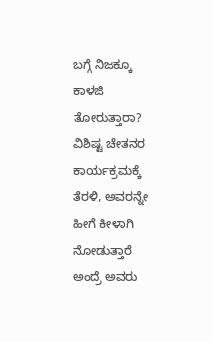ಬಗ್ಗೆ ನಿಜಕ್ಕೂ ಕಾಳಜಿ ತೋರುತ್ತಾರಾ? ವಿಶಿಷ್ಟ ಚೇತನರ ಕಾರ್ಯಕ್ರಮಕ್ಕೆ ತೆರಳಿ, ಅವರನ್ನೇ ಹೀಗೆ ಕೀಳಾಗಿ ನೋಡುತ್ತಾರೆ ಅಂದ್ರೆ ಅವರು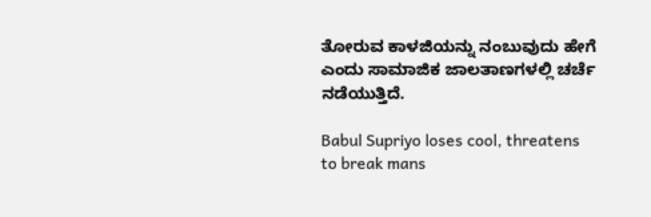ತೋರುವ ಕಾಳಜಿಯನ್ನು ನಂಬುವುದು ಹೇಗೆ ಎಂದು ಸಾಮಾಜಿಕ ಜಾಲತಾಣಗಳಲ್ಲಿ ಚರ್ಚೆ ನಡೆಯುತ್ತಿದೆ.

Babul Supriyo loses cool, threatens to break mans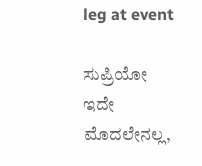leg at event

ಸುಪ್ರಿಯೋ ಇದೇ ಮೊದಲೇನಲ್ಲ,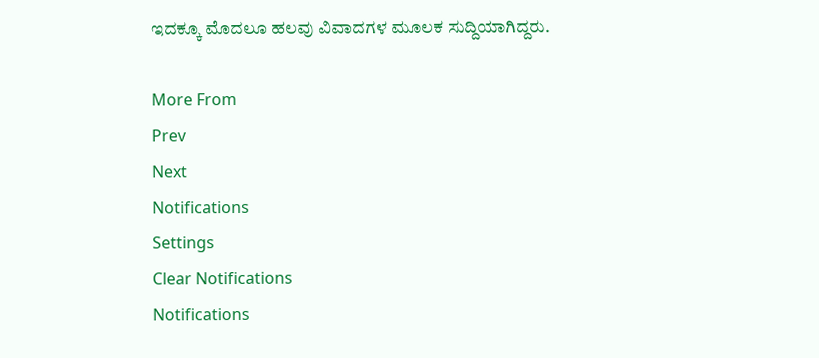ಇದಕ್ಕೂ ಮೊದಲೂ ಹಲವು ವಿವಾದಗಳ ಮೂಲಕ ಸುದ್ದಿಯಾಗಿದ್ದರು.

More From
Prev
Next
Notifications
Settings
Clear Notifications
Notifications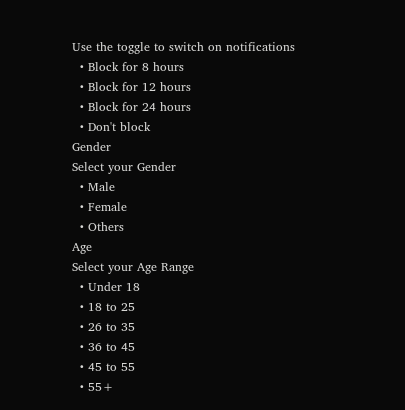Use the toggle to switch on notifications
  • Block for 8 hours
  • Block for 12 hours
  • Block for 24 hours
  • Don't block
Gender
Select your Gender
  • Male
  • Female
  • Others
Age
Select your Age Range
  • Under 18
  • 18 to 25
  • 26 to 35
  • 36 to 45
  • 45 to 55
  • 55+